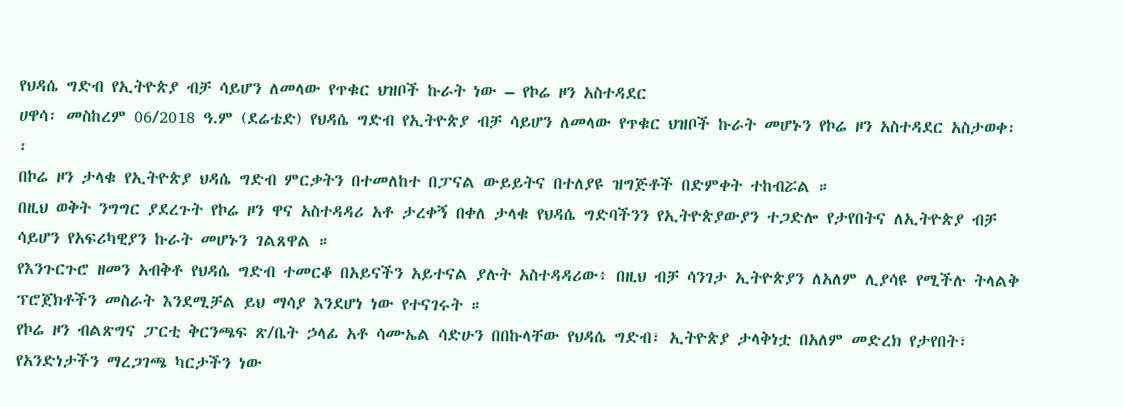የህዳሴ ግድብ የኢትዮጵያ ብቻ ሳይሆን ለመላው የጥቁር ህዝቦች ኩራት ነው – የኮሬ ዞን አስተዳደር
ሀዋሳ፡ መስከረም 06/2018 ዓ.ም (ደሬቴድ) የህዳሴ ግድብ የኢትዮጵያ ብቻ ሳይሆን ለመላው የጥቁር ህዝቦች ኩራት መሆኑን የኮሬ ዞን አስተዳደር አስታወቀ፡፡
በኮሬ ዞን ታላቁ የኢትዮጵያ ህዳሴ ግድብ ምርቃትን በተመለከተ በፓናል ውይይትና በተለያዩ ዝግጅቶች በድምቀት ተከብሯል ።
በዚህ ወቅት ንግግር ያደረጉት የኮሬ ዞን ዋና አስተዳዳሪ አቶ ታረቀኝ በቀለ ታላቁ የህዳሴ ግድባችንን የኢትዮጵያውያን ተጋድሎ የታየበትና ለኢትዮጵያ ብቻ ሳይሆን የአፍሪካዊያን ኩራት መሆኑን ገልጸዋል ።
የእንጉርጉሮ ዘመን አብቅቶ የህዳሴ ግድብ ተመርቆ በአይናችን አይተናል ያሉት አስተዳዳሪው፥ በዚህ ብቻ ሳንገታ ኢትዮጵያን ለአለም ሊያሳዩ የሚችሉ ትላልቅ ፕሮጀክቶችን መስራት እንደሚቻል ይህ ማሳያ እንደሆነ ነው የተናገሩት ።
የኮሬ ዞን ብልጽግና ፓርቲ ቅርንጫፍ ጽ/ቤት ኃላፊ አቶ ሳሙኤል ሳድሁን በበኩላቸው የህዳሴ ግድብ፣ ኢትዮጵያ ታላቅነቷ በአለም መድረክ የታየበት፣ የአንድነታችን ማረጋገጫ ካርታችን ነው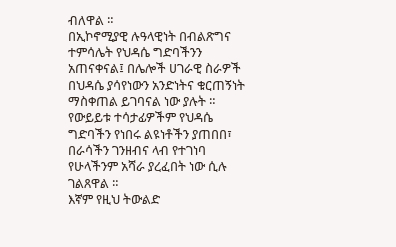ብለዋል ።
በኢኮኖሚያዊ ሉዓላዊነት በብልጽግና ተምሳሌት የህዳሴ ግድባችንን አጠናቀናል፤ በሌሎች ሀገራዊ ስራዎች በህዳሴ ያሳየነውን አንድነትና ቁርጠኝነት ማስቀጠል ይገባናል ነው ያሉት ።
የውይይቱ ተሳታፊዎችም የህዳሴ ግድባችን የነበሩ ልዩነቶችን ያጠበበ፣ በራሳችን ገንዘብና ላብ የተገነባ የሁላችንም አሻራ ያረፈበት ነው ሲሉ ገልጸዋል ።
እኛም የዚህ ትውልድ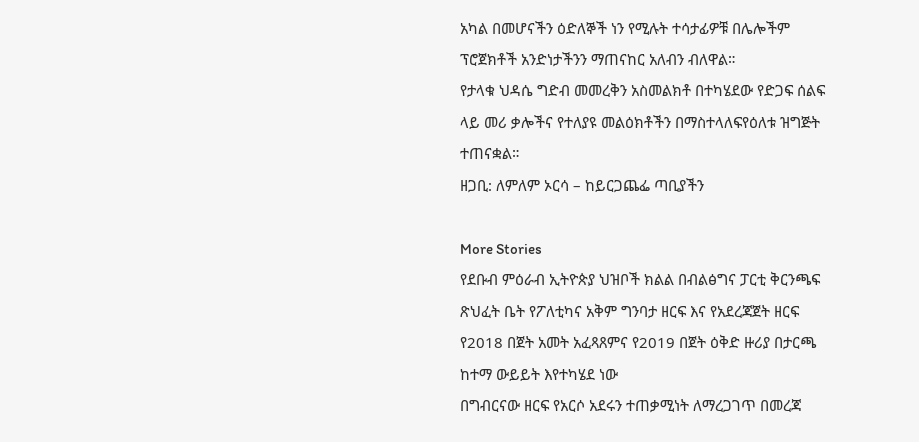አካል በመሆናችን ዕድለኞች ነን የሚሉት ተሳታፊዎቹ በሌሎችም ፕሮጀክቶች አንድነታችንን ማጠናከር አለብን ብለዋል።
የታላቁ ህዳሴ ግድብ መመረቅን አስመልክቶ በተካሄደው የድጋፍ ሰልፍ ላይ መሪ ቃሎችና የተለያዩ መልዕክቶችን በማስተላለፍየዕለቱ ዝግጅት ተጠናቋል።
ዘጋቢ: ለምለም ኦርሳ – ከይርጋጨፌ ጣቢያችን

More Stories
የደቡብ ምዕራብ ኢትዮጵያ ህዝቦች ክልል በብልፅግና ፓርቲ ቅርንጫፍ ጽህፈት ቤት የፖለቲካና አቅም ግንባታ ዘርፍ እና የአደረጃጀት ዘርፍ የ2018 በጀት አመት አፈጻጸምና የ2019 በጀት ዕቅድ ዙሪያ በታርጫ ከተማ ውይይት እየተካሄደ ነው
በግብርናው ዘርፍ የአርሶ አደሩን ተጠቃሚነት ለማረጋገጥ በመረጃ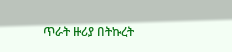ጥራት ዙሪያ በትኩረት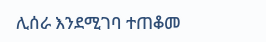ሊሰራ እንደሚገባ ተጠቆመ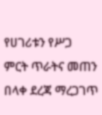የሀገሪቱን የሥጋ ምርት ጥራትና መጠን በላቀ ደረጃ ማረጋገጥ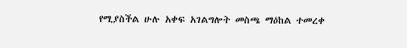የሚያስችል ሁሉ አቀፍ አገልግሎት መስጫ ማዕከል ተመረቀ